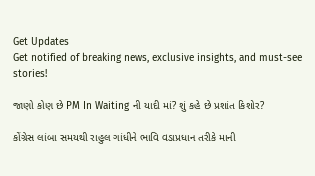Get Updates
Get notified of breaking news, exclusive insights, and must-see stories!

જાણો કોણ છે PM In Waiting ની યાદી માં? શું કહે છે પ્રશાંત કિશોર?

કોંગ્રેસ લાંબા સમયથી રાહુલ ગાંધીને ભાવિ વડાપ્રધાન તરીકે માની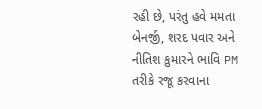રહી છે, પરંતુ હવે મમતા બેનર્જી, શરદ પવાર અને નીતિશ કુમારને ભાવિ PM તરીકે રજૂ કરવાના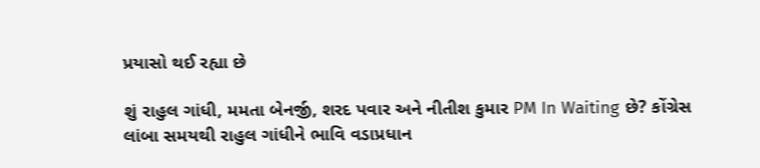પ્રયાસો થઈ રહ્યા છે

શું રાહુલ ગાંધી, મમતા બેનર્જી, શરદ પવાર અને નીતીશ કુમાર PM In Waiting છે? કોંગ્રેસ લાંબા સમયથી રાહુલ ગાંધીને ભાવિ વડાપ્રધાન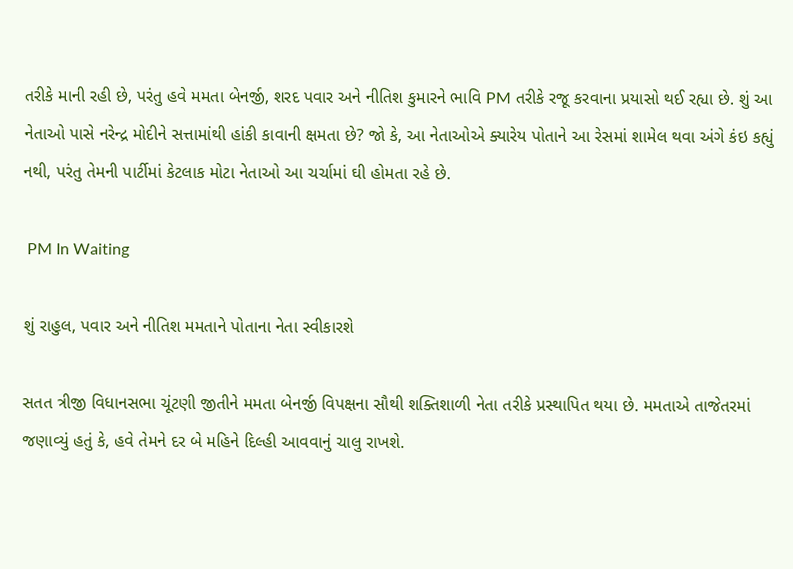તરીકે માની રહી છે, પરંતુ હવે મમતા બેનર્જી, શરદ પવાર અને નીતિશ કુમારને ભાવિ PM તરીકે રજૂ કરવાના પ્રયાસો થઈ રહ્યા છે. શું આ નેતાઓ પાસે નરેન્દ્ર મોદીને સત્તામાંથી હાંકી કાવાની ક્ષમતા છે? જો કે, આ નેતાઓએ ક્યારેય પોતાને આ રેસમાં શામેલ થવા અંગે કંઇ કહ્યું નથી, પરંતુ તેમની પાર્ટીમાં કેટલાક મોટા નેતાઓ આ ચર્ચામાં ઘી હોમતા રહે છે.

 PM In Waiting

શું રાહુલ, પવાર અને નીતિશ મમતાને પોતાના નેતા સ્વીકારશે

સતત ત્રીજી વિધાનસભા ચૂંટણી જીતીને મમતા બેનર્જી વિપક્ષના સૌથી શક્તિશાળી નેતા તરીકે પ્રસ્થાપિત થયા છે. મમતાએ તાજેતરમાં જણાવ્યું હતું કે, હવે તેમને દર બે મહિને દિલ્હી આવવાનું ચાલુ રાખશે.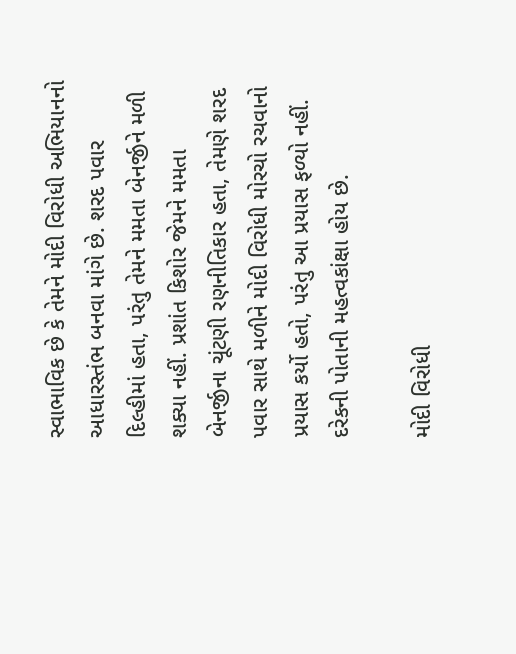સ્વાભાવિક છે કે તેમને મોદી વિરોધી અભિયાનનો આધારસ્તંભ બનવા માંગે છે. શરદ પવાર દિલ્હીમાં હતા, પરંતુ તેમને મમતા બેનર્જીને મળી શક્યા નહીં. પ્રશાંત કિશોર જેમને મમતા બેનર્જીના ચૂંટણી રણનીતિકાર હતા, તેમણે શરદ પવાર સાથે મળીને મોદી વિરોધી મોરચો રચવાનો પ્રયાસ કર્યો હતો, પરંતુ આ પ્રયાસ ફળ્યો નહીં. દરેકની પોતાની મહત્વકાંક્ષા હોય છે.

મોદી વિરોધી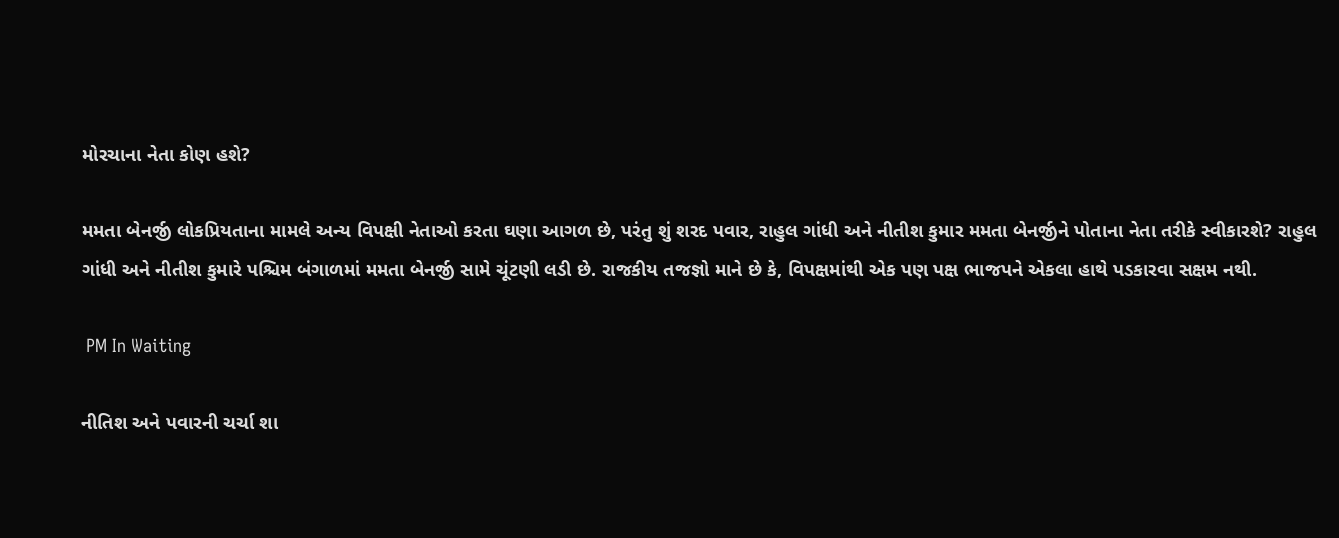મોરચાના નેતા કોણ હશે?

મમતા બેનર્જી લોકપ્રિયતાના મામલે અન્ય વિપક્ષી નેતાઓ કરતા ઘણા આગળ છે, પરંતુ શું શરદ પવાર, રાહુલ ગાંધી અને નીતીશ કુમાર મમતા બેનર્જીને પોતાના નેતા તરીકે સ્વીકારશે? રાહુલ ગાંધી અને નીતીશ કુમારે પશ્ચિમ બંગાળમાં મમતા બેનર્જી સામે ચૂંટણી લડી છે. રાજકીય તજજ્ઞો માને છે કે, વિપક્ષમાંથી એક પણ પક્ષ ભાજપને એકલા હાથે પડકારવા સક્ષમ નથી.

 PM In Waiting

નીતિશ અને પવારની ચર્ચા શા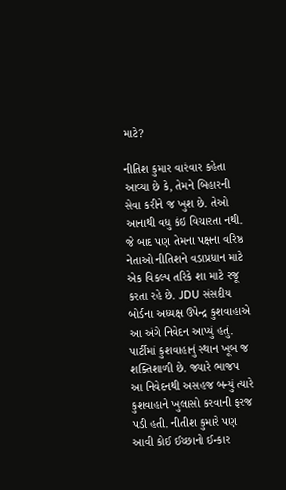માટે?

નીતિશ કુમાર વારંવાર કહેતા આવ્યા છે કે, તેમને બિહારની સેવા કરીને જ ખુશ છે. તેઓ આનાથી વધુ કંઇ વિચારતા નથી. જે બાદ પણ તેમના પક્ષના વરિષ્ઠ નેતાઓ નીતિશને વડાપ્રધાન માટે એક વિકલ્પ તરિકે શા માટે રજૂ કરતા રહે છે. JDU સંસદીય બોર્ડના અધ્યક્ષ ઉપેન્દ્ર કુશવાહાએ આ અંગે નિવેદન આપ્યું હતું. પાર્ટીમાં કુશવાહાનું સ્થાન ખૂબ જ શક્તિશાળી છે. જ્યારે ભાજપ આ નિવેદનથી અસહજ બન્યું ત્યારે કુશવાહાને ખુલાસો કરવાની ફરજ પડી હતી. નીતીશ કુમારે પણ આવી કોઈ ઈચ્છાનો ઈન્કાર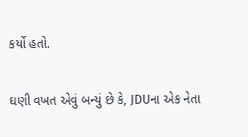કર્યો હતો.

ઘણી વખત એવું બન્યું છે કે, JDUના એક નેતા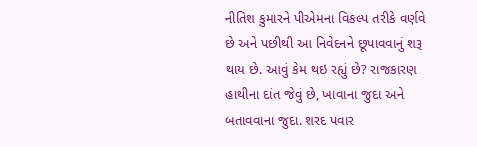નીતિશ કુમારને પીએમના વિકલ્પ તરીકે વર્ણવે છે અને પછીથી આ નિવેદનને છૂપાવવાનું શરૂ થાય છે. આવું કેમ થઇ રહ્યું છે? રાજકારણ હાથીના દાંત જેવું છે, ખાવાના જુદા અને બતાવવાના જુદા. શરદ પવાર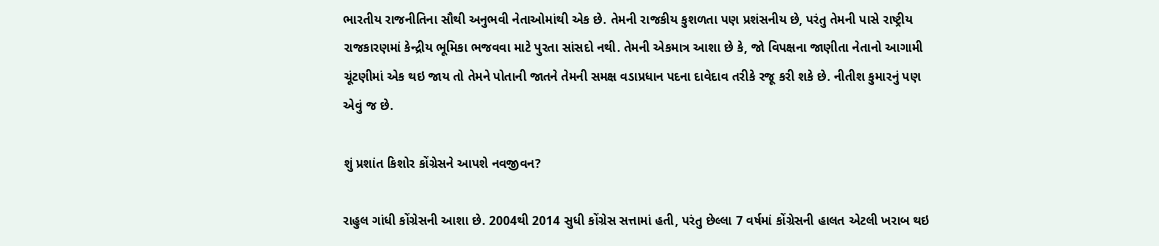ભારતીય રાજનીતિના સૌથી અનુભવી નેતાઓમાંથી એક છે. તેમની રાજકીય કુશળતા પણ પ્રશંસનીય છે, પરંતુ તેમની પાસે રાષ્ટ્રીય રાજકારણમાં કેન્દ્રીય ભૂમિકા ભજવવા માટે પુરતા સાંસદો નથી. તેમની એકમાત્ર આશા છે કે, જો વિપક્ષના જાણીતા નેતાનો આગામી ચૂંટણીમાં એક થઇ જાય તો તેમને પોતાની જાતને તેમની સમક્ષ વડાપ્રધાન પદના દાવેદાવ તરીકે રજૂ કરી શકે છે. નીતીશ કુમારનું પણ એવું જ છે.

શું પ્રશાંત કિશોર કોંગ્રેસને આપશે નવજીવન?

રાહુલ ગાંધી કોંગ્રેસની આશા છે. 2004થી 2014 સુધી કોંગ્રેસ સત્તામાં હતી, પરંતુ છેલ્લા 7 વર્ષમાં કોંગ્રેસની હાલત એટલી ખરાબ થઇ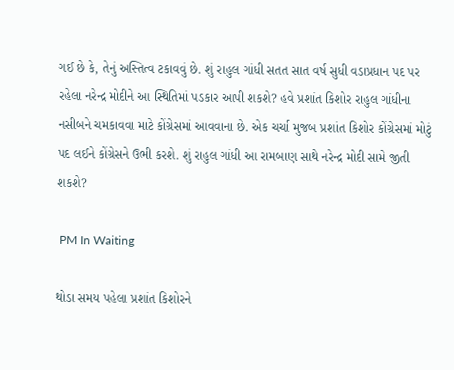ગઈ છે કે, તેનું અસ્તિત્વ ટકાવવું છે. શું રાહુલ ગાંધી સતત સાત વર્ષ સુધી વડાપ્રધાન પદ પર રહેલા નરેન્દ્ર મોદીને આ સ્થિતિમાં પડકાર આપી શકશે? હવે પ્રશાંત કિશોર રાહુલ ગાંધીના નસીબને ચમકાવવા માટે કોંગ્રેસમાં આવવાના છે. એક ચર્ચા મુજબ પ્રશાંત કિશોર કોંગ્રેસમાં મોટું પદ લઈને કોંગ્રેસને ઉભી કરશે. શું રાહુલ ગાંધી આ રામબાણ સાથે નરેન્દ્ર મોદી સામે જીતી શકશે?

 PM In Waiting

થોડા સમય પહેલા પ્રશાંત કિશોરને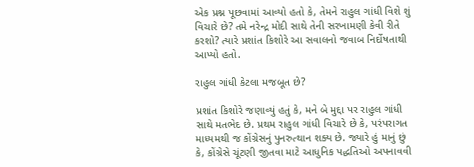એક પ્રશ્ન પૂછવામાં આવ્યો હતો કે, તેમને રાહુલ ગાંધી વિશે શું વિચારે છે? તમે નરેન્દ્ર મોદી સાથે તેની સરખામણી કેવી રીતે કરશો? ત્યારે પ્રશાંત કિશોરે આ સવાલનો જવાબ નિર્દોષતાથી આપ્યો હતો.

રાહુલ ગાંધી કેટલા મજબૂત છે?

પ્રશાંત કિશોરે જણાવ્યું હતું કે, મને બે મુદ્દા પર રાહુલ ગાંધી સાથે મતભેદ છે. પ્રથમ રાહુલ ગાંધી વિચારે છે કે, પરંપરાગત માધ્યમથી જ કોંગ્રેસનું પુનરુત્થાન શક્ય છે. જ્યારે હું માનું છું કે, કોંગ્રેસે ચૂંટણી જીતવા માટે આધુનિક પદ્ધતિઓ અપનાવવી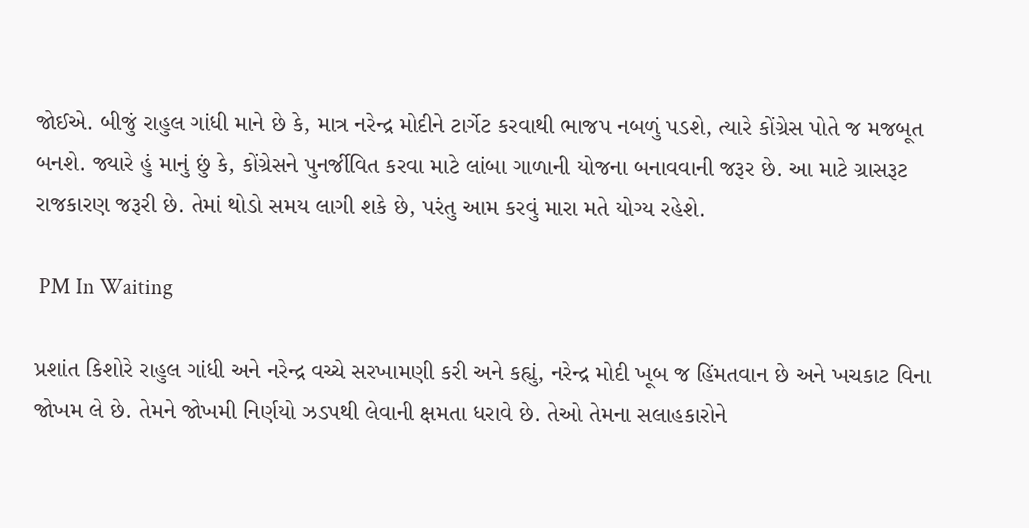જોઈએ. બીજું રાહુલ ગાંધી માને છે કે, માત્ર નરેન્દ્ર મોદીને ટાર્ગેટ કરવાથી ભાજપ નબળું પડશે, ત્યારે કોંગ્રેસ પોતે જ મજબૂત બનશે. જ્યારે હું માનું છું કે, કોંગ્રેસને પુનર્જીવિત કરવા માટે લાંબા ગાળાની યોજના બનાવવાની જરૂર છે. આ માટે ગ્રાસરૂટ રાજકારણ જરૂરી છે. તેમાં થોડો સમય લાગી શકે છે, પરંતુ આમ કરવું મારા મતે યોગ્ય રહેશે.

 PM In Waiting

પ્રશાંત કિશોરે રાહુલ ગાંધી અને નરેન્દ્ર વચ્ચે સરખામણી કરી અને કહ્યું, નરેન્દ્ર મોદી ખૂબ જ હિંમતવાન છે અને ખચકાટ વિના જોખમ લે છે. તેમને જોખમી નિર્ણયો ઝડપથી લેવાની ક્ષમતા ધરાવે છે. તેઓ તેમના સલાહકારોને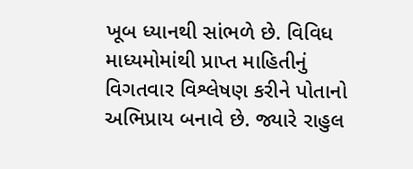ખૂબ ધ્યાનથી સાંભળે છે. વિવિધ માધ્યમોમાંથી પ્રાપ્ત માહિતીનું વિગતવાર વિશ્લેષણ કરીને પોતાનો અભિપ્રાય બનાવે છે. જ્યારે રાહુલ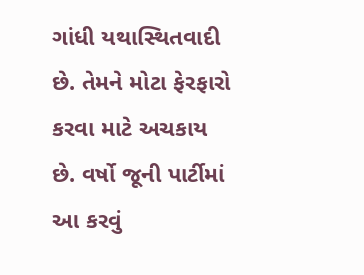ગાંધી યથાસ્થિતવાદી છે. તેમને મોટા ફેરફારો કરવા માટે અચકાય છે. વર્ષો જૂની પાર્ટીમાં આ કરવું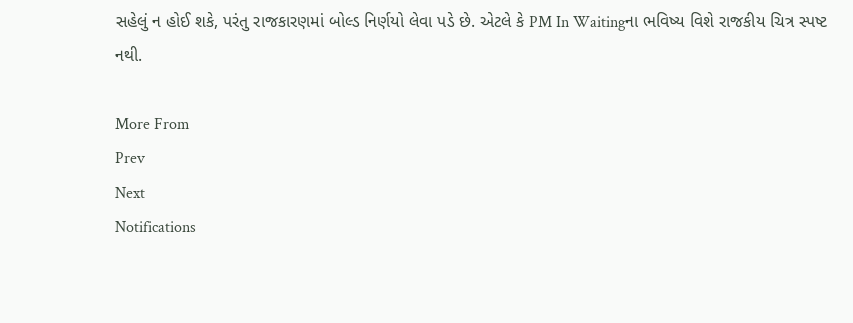સહેલું ન હોઈ શકે, પરંતુ રાજકારણમાં બોલ્ડ નિર્ણયો લેવા પડે છે. એટલે કે PM In Waitingના ભવિષ્ય વિશે રાજકીય ચિત્ર સ્પષ્ટ નથી.

More From
Prev
Next
Notifications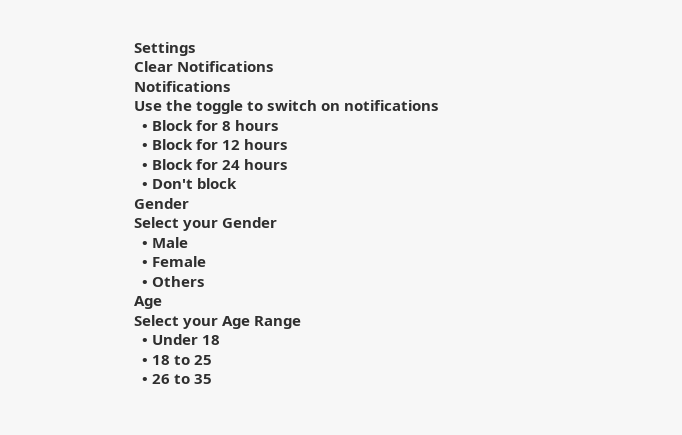Settings
Clear Notifications
Notifications
Use the toggle to switch on notifications
  • Block for 8 hours
  • Block for 12 hours
  • Block for 24 hours
  • Don't block
Gender
Select your Gender
  • Male
  • Female
  • Others
Age
Select your Age Range
  • Under 18
  • 18 to 25
  • 26 to 35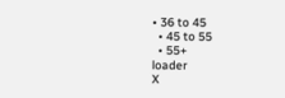• 36 to 45
  • 45 to 55
  • 55+
loader
X